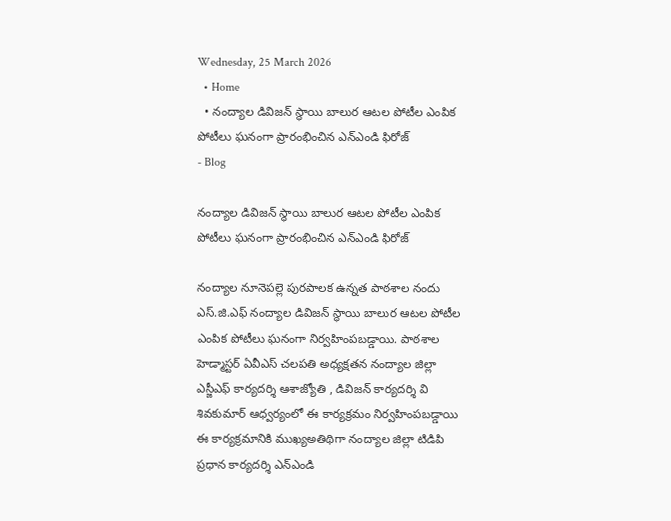Wednesday, 25 March 2026
  • Home
  • నంద్యాల డివిజన్ స్థాయి బాలుర ఆటల పోటీల ఎంపిక పోటీలు ఘనంగా ప్రారంభించిన ఎన్ఎండి ఫిరోజ్
- Blog

నంద్యాల డివిజన్ స్థాయి బాలుర ఆటల పోటీల ఎంపిక పోటీలు ఘనంగా ప్రారంభించిన ఎన్ఎండి ఫిరోజ్

నంద్యాల నూనెపల్లె పురపాలక ఉన్నత పాఠశాల నందు ఎస్.జి.ఎఫ్ నంద్యాల డివిజన్ స్థాయి బాలుర ఆటల పోటీల ఎంపిక పోటీలు ఘనంగా నిర్వహింపబడ్డాయి. పాఠశాల హెడ్మాస్టర్ ఏవీఎస్ చలపతి అధ్యక్షతన నంద్యాల జిల్లా ఎస్జీఎఫ్ కార్యదర్శి ఆశాజ్యోతి , డివిజన్ కార్యదర్శి వి శివకుమార్ ఆధ్వర్యంలో ఈ కార్యక్రమం నిర్వహింపబడ్డాయి ఈ కార్యక్రమానికి ముఖ్యఅతిథిగా నంద్యాల జిల్లా టిడిపి ప్రధాన కార్యదర్శి ఎన్ఎండి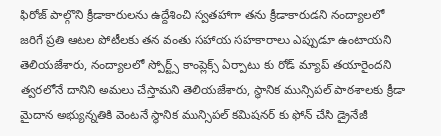ఫిరోజ్ పాల్గొని క్రీడాకారులను ఉద్దేశించి స్వతహాగా తను క్రీడాకారుడని నంద్యాలలో జరిగే ప్రతి ఆటల పోటీలకు తన వంతు సహాయ సహకారాలు ఎప్పుడూ ఉంటాయని తెలియజేశారు, నంద్యాలలో స్పోర్ట్స్ కాంప్లెక్స్ ఏర్పాటు కు రోడ్ మ్యాప్ తయారైందని త్వరలోనే దానిని అమలు చేస్తామని తెలియజేశారు, స్థానిక మున్సిపల్ పాఠశాలకు క్రీడా మైదాన అభ్యున్నతికి వెంటనే స్థానిక మున్సిపల్ కమిషనర్ కు ఫోన్ చేసి డ్రైనేజీ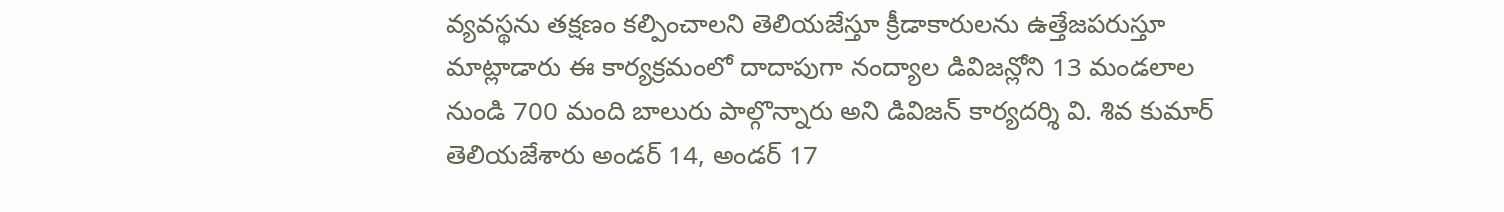వ్యవస్థను తక్షణం కల్పించాలని తెలియజేస్తూ క్రీడాకారులను ఉత్తేజపరుస్తూ మాట్లాడారు ఈ కార్యక్రమంలో దాదాపుగా నంద్యాల డివిజన్లోని 13 మండలాల నుండి 700 మంది బాలురు పాల్గొన్నారు అని డివిజన్ కార్యదర్శి వి. శివ కుమార్ తెలియజేశారు అండర్ 14, అండర్ 17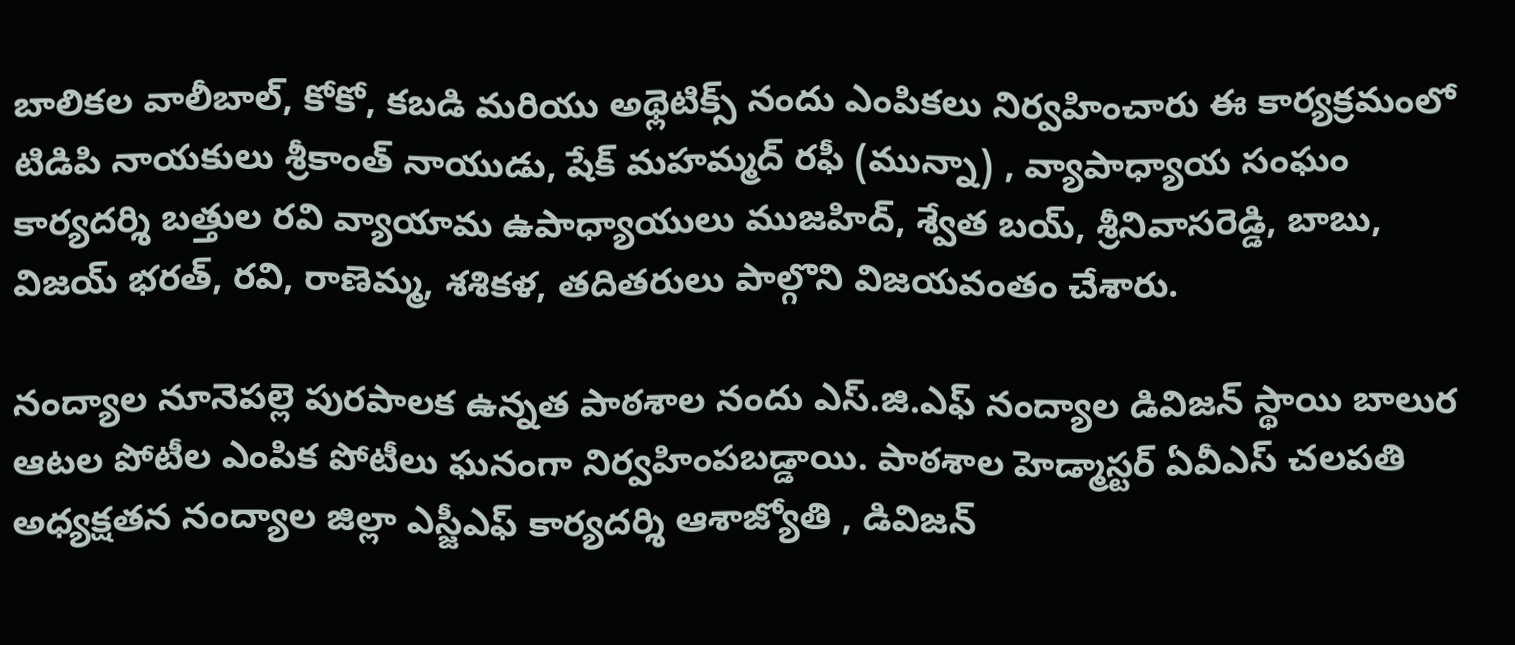బాలికల వాలీబాల్, కోకో, కబడి మరియు అథ్లెటిక్స్ నందు ఎంపికలు నిర్వహించారు ఈ కార్యక్రమంలో టిడిపి నాయకులు శ్రీకాంత్ నాయుడు, షేక్ మహమ్మద్ రఫీ (మున్నా) , వ్యాపాధ్యాయ సంఘం కార్యదర్శి బత్తుల రవి వ్యాయామ ఉపాధ్యాయులు ముజహిద్, శ్వేత బయ్, శ్రీనివాసరెడ్డి, బాబు, విజయ్ భరత్, రవి, రాణెమ్మ, శశికళ, తదితరులు పాల్గొని విజయవంతం చేశారు.

నంద్యాల నూనెపల్లె పురపాలక ఉన్నత పాఠశాల నందు ఎస్.జి.ఎఫ్ నంద్యాల డివిజన్ స్థాయి బాలుర ఆటల పోటీల ఎంపిక పోటీలు ఘనంగా నిర్వహింపబడ్డాయి. పాఠశాల హెడ్మాస్టర్ ఏవీఎస్ చలపతి అధ్యక్షతన నంద్యాల జిల్లా ఎస్జీఎఫ్ కార్యదర్శి ఆశాజ్యోతి , డివిజన్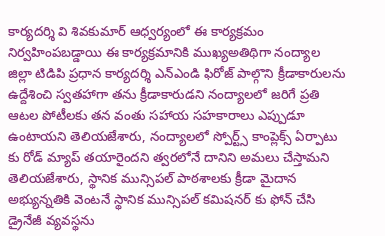కార్యదర్శి వి శివకుమార్ ఆధ్వర్యంలో ఈ కార్యక్రమం నిర్వహింపబడ్డాయి ఈ కార్యక్రమానికి ముఖ్యఅతిథిగా నంద్యాల జిల్లా టిడిపి ప్రధాన కార్యదర్శి ఎన్ఎండి ఫిరోజ్ పాల్గొని క్రీడాకారులను ఉద్దేశించి స్వతహాగా తను క్రీడాకారుడని నంద్యాలలో జరిగే ప్రతి ఆటల పోటీలకు తన వంతు సహాయ సహకారాలు ఎప్పుడూ ఉంటాయని తెలియజేశారు, నంద్యాలలో స్పోర్ట్స్ కాంప్లెక్స్ ఏర్పాటు కు రోడ్ మ్యాప్ తయారైందని త్వరలోనే దానిని అమలు చేస్తామని తెలియజేశారు, స్థానిక మున్సిపల్ పాఠశాలకు క్రీడా మైదాన అభ్యున్నతికి వెంటనే స్థానిక మున్సిపల్ కమిషనర్ కు ఫోన్ చేసి డ్రైనేజీ వ్యవస్థను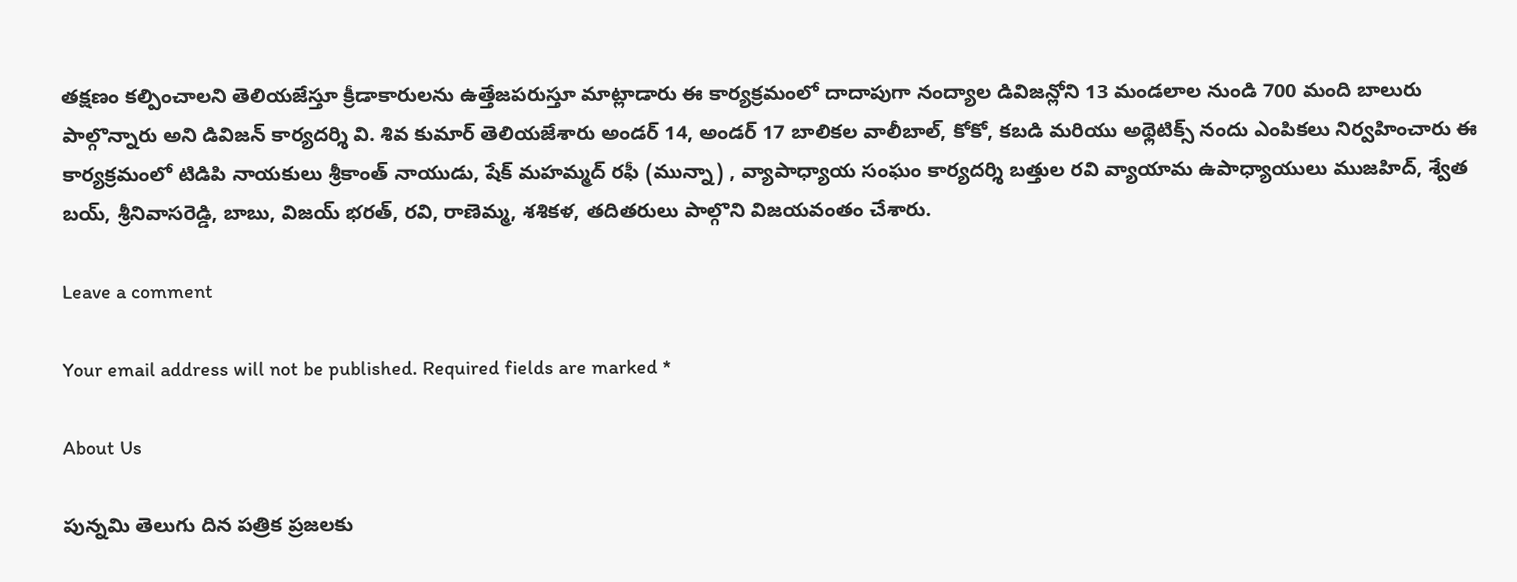తక్షణం కల్పించాలని తెలియజేస్తూ క్రీడాకారులను ఉత్తేజపరుస్తూ మాట్లాడారు ఈ కార్యక్రమంలో దాదాపుగా నంద్యాల డివిజన్లోని 13 మండలాల నుండి 700 మంది బాలురు పాల్గొన్నారు అని డివిజన్ కార్యదర్శి వి. శివ కుమార్ తెలియజేశారు అండర్ 14, అండర్ 17 బాలికల వాలీబాల్, కోకో, కబడి మరియు అథ్లెటిక్స్ నందు ఎంపికలు నిర్వహించారు ఈ కార్యక్రమంలో టిడిపి నాయకులు శ్రీకాంత్ నాయుడు, షేక్ మహమ్మద్ రఫీ (మున్నా) , వ్యాపాధ్యాయ సంఘం కార్యదర్శి బత్తుల రవి వ్యాయామ ఉపాధ్యాయులు ముజహిద్, శ్వేత బయ్, శ్రీనివాసరెడ్డి, బాబు, విజయ్ భరత్, రవి, రాణెమ్మ, శశికళ, తదితరులు పాల్గొని విజయవంతం చేశారు.

Leave a comment

Your email address will not be published. Required fields are marked *

About Us

పున్నమి తెలుగు దిన పత్రిక ప్రజలకు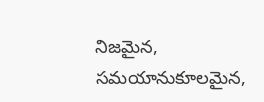నిజమైన, సమయానుకూలమైన,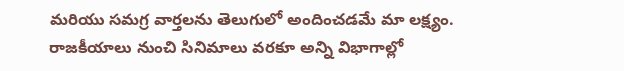మరియు సమగ్ర వార్తలను తెలుగులో అందించడమే మా లక్ష్యం.
రాజకీయాలు నుంచి సినిమాలు వరకూ అన్ని విభాగాల్లో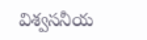విశ్వసనీయ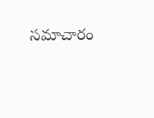సమాచారం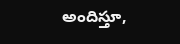అందిస్తూ,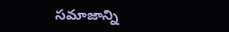సమాజాన్ని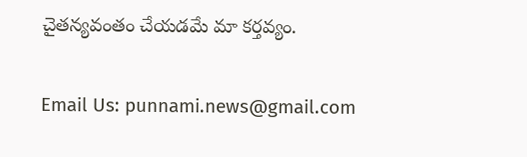చైతన్యవంతం చేయడమే మా కర్తవ్యం.

Email Us: punnami.news@gmail.com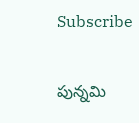Subscribe

పున్నమి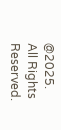@2025. All Rights Reserved.